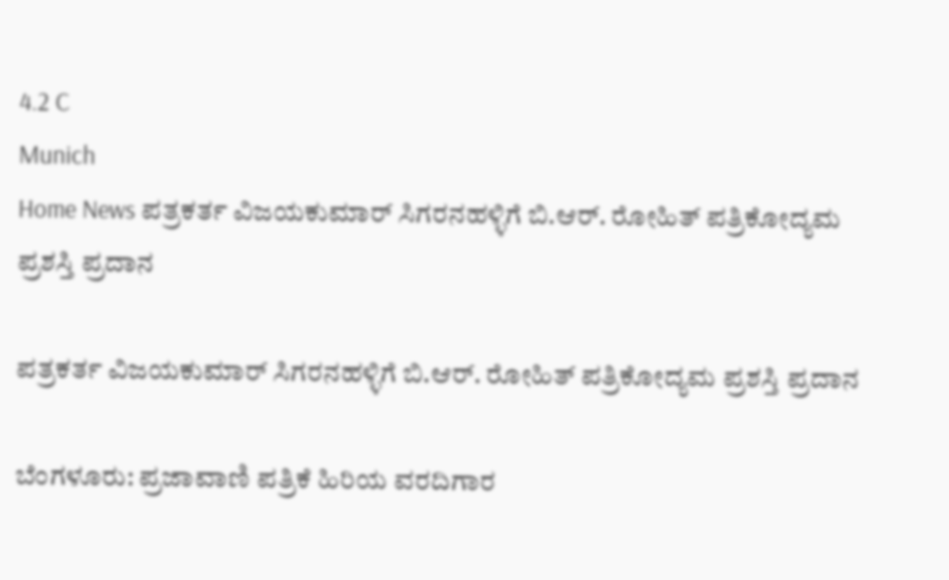4.2 C
Munich
Home News ಪತ್ರಕರ್ತ ವಿಜಯಕುಮಾರ್ ಸಿಗರನಹಳ್ಳಿಗೆ ಬಿ.ಆರ್. ರೋಹಿತ್ ಪತ್ರಿಕೋದ್ಯಮ ಪ್ರಶಸ್ತಿ ಪ್ರದಾನ

ಪತ್ರಕರ್ತ ವಿಜಯಕುಮಾರ್ ಸಿಗರನಹಳ್ಳಿಗೆ ಬಿ.ಆರ್. ರೋಹಿತ್ ಪತ್ರಿಕೋದ್ಯಮ ಪ್ರಶಸ್ತಿ ಪ್ರದಾನ

ಬೆಂಗಳೂರು: ಪ್ರಜಾವಾಣಿ ಪತ್ರಿಕೆ ಹಿರಿಯ ವರದಿಗಾರ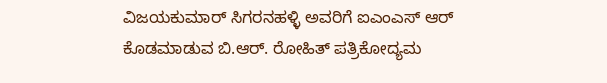ವಿಜಯಕುಮಾರ್ ಸಿಗರನಹಳ್ಳಿ ಅವರಿಗೆ ಐಎಂಎಸ್ ಆರ್ ಕೊಡಮಾಡುವ ಬಿ.ಆರ್. ರೋಹಿತ್ ಪತ್ರಿಕೋದ್ಯಮ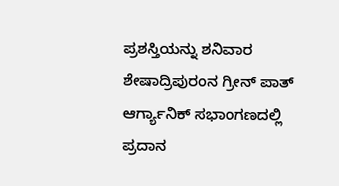ಪ್ರಶಸ್ತಿಯನ್ನು ಶನಿವಾರ ಶೇಷಾದ್ರಿಪುರಂನ ಗ್ರೀನ್ ಪಾತ್ ಆರ್ಗ್ಯಾನಿಕ್ ಸಭಾಂಗಣದಲ್ಲಿ ಪ್ರದಾನ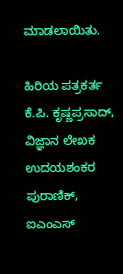ಮಾಡಲಾಯಿತು.

ಹಿರಿಯ ಪತ್ರಕರ್ತ ಕೆ.ಪಿ. ಕೃಷ್ಣಪ್ರಸಾದ್, ವಿಜ್ಞಾನ ಲೇಖಕ ಉದಯಶಂಕರ ಪುರಾಣಿಕ್, ಐಎಂಎಸ್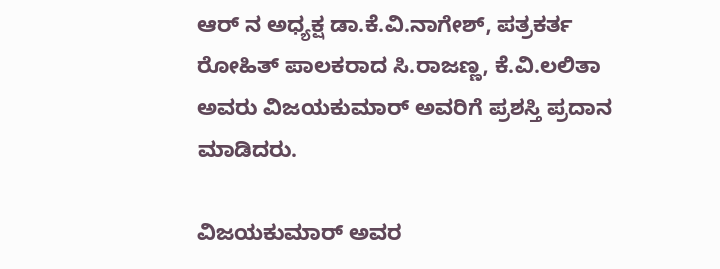ಆರ್ ನ ಅಧ್ಯಕ್ಷ ಡಾ.ಕೆ.ವಿ.ನಾಗೇಶ್, ಪತ್ರಕರ್ತ ರೋಹಿತ್ ಪಾಲಕರಾದ ಸಿ.ರಾಜಣ್ಣ, ಕೆ.ವಿ.ಲಲಿತಾ ಅವರು ವಿಜಯಕುಮಾರ್ ಅವರಿಗೆ ಪ್ರಶಸ್ತಿ ಪ್ರದಾನ ಮಾಡಿದರು.

ವಿಜಯಕುಮಾರ್ ಅವರ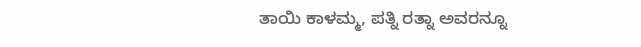ತಾಯಿ ಕಾಳಮ್ಮ, ಪತ್ನಿ ರತ್ನಾ ಅವರನ್ನೂ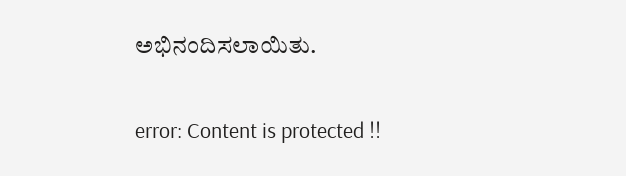ಅಭಿನಂದಿಸಲಾಯಿತು.

error: Content is protected !!